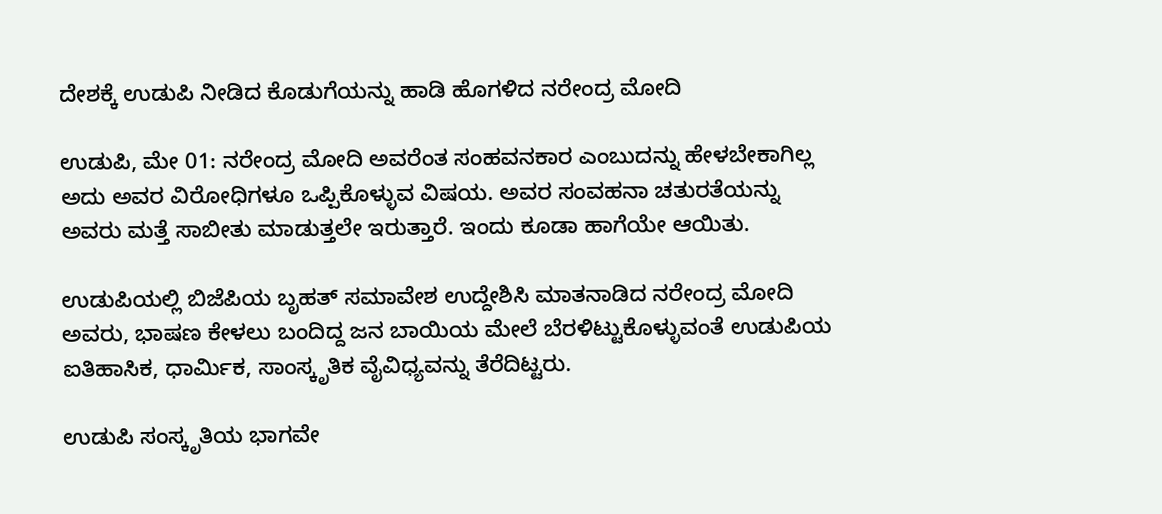ದೇಶಕ್ಕೆ ಉಡುಪಿ ನೀಡಿದ ಕೊಡುಗೆಯನ್ನು ಹಾಡಿ ಹೊಗಳಿದ ನರೇಂದ್ರ ಮೋದಿ

ಉಡುಪಿ, ಮೇ 01: ನರೇಂದ್ರ ಮೋದಿ ಅವರೆಂತ ಸಂಹವನಕಾರ ಎಂಬುದನ್ನು ಹೇಳಬೇಕಾಗಿಲ್ಲ ಅದು ಅವರ ವಿರೋಧಿಗಳೂ ಒಪ್ಪಿಕೊಳ್ಳುವ ವಿಷಯ. ಅವರ ಸಂವಹನಾ ಚತುರತೆಯನ್ನು ಅವರು ಮತ್ತೆ ಸಾಬೀತು ಮಾಡುತ್ತಲೇ ಇರುತ್ತಾರೆ. ಇಂದು ಕೂಡಾ ಹಾಗೆಯೇ ಆಯಿತು.

ಉಡುಪಿಯಲ್ಲಿ ಬಿಜೆಪಿಯ ಬೃಹತ್ ಸಮಾವೇಶ ಉದ್ದೇಶಿಸಿ ಮಾತನಾಡಿದ ನರೇಂದ್ರ ಮೋದಿ ಅವರು, ಭಾಷಣ ಕೇಳಲು ಬಂದಿದ್ದ ಜನ ಬಾಯಿಯ ಮೇಲೆ ಬೆರಳಿಟ್ಟುಕೊಳ್ಳುವಂತೆ ಉಡುಪಿಯ ಐತಿಹಾಸಿಕ, ಧಾರ್ಮಿಕ, ಸಾಂಸ್ಕೃತಿಕ ವೈವಿಧ್ಯವನ್ನು ತೆರೆದಿಟ್ಟರು.

ಉಡುಪಿ ಸಂಸ್ಕೃತಿಯ ಭಾಗವೇ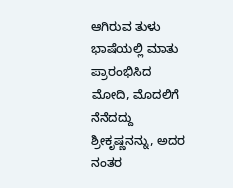ಆಗಿರುವ ತುಳು ಭಾಷೆಯಲ್ಲಿ ಮಾತು ಪ್ರಾರಂಭಿಸಿದ ಮೋದಿ, ಮೊದಲಿಗೆ ನೆನೆದದ್ದು ಶ್ರೀಕೃಷ್ಣನನ್ನು, ಅದರ ನಂತರ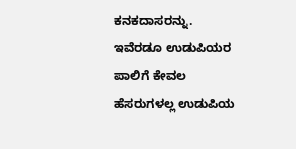ಕನಕದಾಸರನ್ನು. ಇವೆರಡೂ ಉಡುಪಿಯರ ಪಾಲಿಗೆ ಕೇವಲ ಹೆಸರುಗಳಲ್ಲ ಉಡುಪಿಯ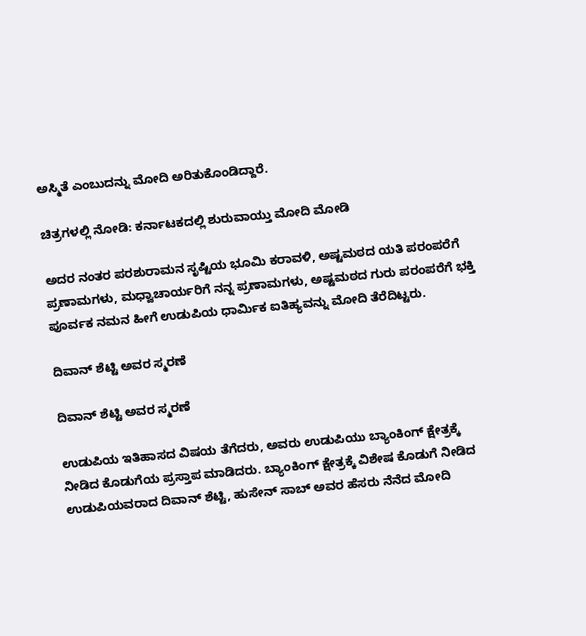ಅಸ್ಮಿತೆ ಎಂಬುದನ್ನು ಮೋದಿ ಅರಿತುಕೊಂಡಿದ್ದಾರೆ.

ಚಿತ್ರಗಳಲ್ಲಿ ನೋಡಿ: ಕರ್ನಾಟಕದಲ್ಲಿ ಶುರುವಾಯ್ತು ಮೋದಿ ಮೋಡಿ

ಅದರ ನಂತರ ಪರಶುರಾಮನ ಸೃಷ್ಟಿಯ ಭೂಮಿ ಕರಾವಳಿ, ಅಷ್ಟಮಠದ ಯತಿ ಪರಂಪರೆಗೆ ಪ್ರಣಾಮಗಳು, ಮಧ್ವಾಚಾರ್ಯರಿಗೆ ನನ್ನ ಪ್ರಣಾಮಗಳು, ಅಷ್ಟಮಠದ ಗುರು ಪರಂಪರೆಗೆ ಭಕ್ತಿ ಪೂರ್ವಕ ನಮನ ಹೀಗೆ ಉಡುಪಿಯ ಧಾರ್ಮಿಕ ಐತಿಹ್ಯವನ್ನು ಮೋದಿ ತೆರೆದಿಟ್ಟರು.

ದಿವಾನ್ ಶೆಟ್ಟಿ ಅವರ ಸ್ಮರಣೆ

ದಿವಾನ್ ಶೆಟ್ಟಿ ಅವರ ಸ್ಮರಣೆ

ಉಡುಪಿಯ ಇತಿಹಾಸದ ವಿಷಯ ತೆಗೆದರು, ಅವರು ಉಡುಪಿಯು ಬ್ಯಾಂಕಿಂಗ್ ಕ್ಷೇತ್ರಕ್ಕೆ ನೀಡಿದ ಕೊಡುಗೆಯ ಪ್ರಸ್ತಾಪ ಮಾಡಿದರು. ಬ್ಯಾಂಕಿಂಗ್‌ ಕ್ಷೇತ್ರಕ್ಕೆ ವಿಶೇಷ ಕೊಡುಗೆ ನೀಡಿದ ಉಡುಪಿಯವರಾದ ದಿವಾನ್ ಶೆಟ್ಟಿ, ಹುಸೇನ್ ಸಾಬ್ ಅವರ ಹೆಸರು ನೆನೆದ ಮೋದಿ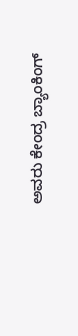ಅವರು ಕೇಂದ್ರ ಬ್ಯಾಂಕಿಂಗ್‌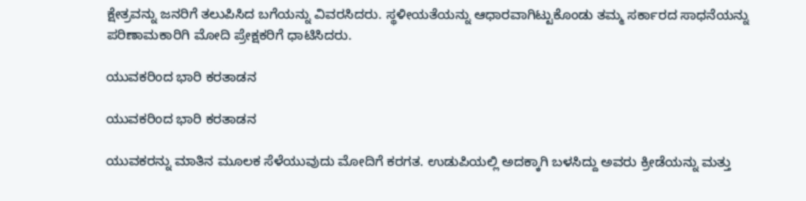ಕ್ಷೇತ್ರವನ್ನು ಜನರಿಗೆ ತಲುಪಿಸಿದ ಬಗೆಯನ್ನು ವಿವರಸಿದರು. ಸ್ಥಳೀಯತೆಯನ್ನು ಆಧಾರವಾಗಿಟ್ಟುಕೊಂಡು ತಮ್ಮ ಸರ್ಕಾರದ ಸಾಧನೆಯನ್ನು ಪರಿಣಾಮಕಾರಿಗಿ ಮೋದಿ ಪ್ರೇಕ್ಷಕರಿಗೆ ಧಾಟಿಸಿದರು.

ಯುವಕರಿಂದ ಭಾರಿ ಕರತಾಡನ

ಯುವಕರಿಂದ ಭಾರಿ ಕರತಾಡನ

ಯುವಕರನ್ನು ಮಾತಿನ ಮೂಲಕ ಸೆಳೆಯುವುದು ಮೋದಿಗೆ ಕರಗತ. ಉಡುಪಿಯಲ್ಲಿ ಅದಕ್ಕಾಗಿ ಬಳಸಿದ್ದು ಅವರು ಕ್ರೀಡೆಯನ್ನು ಮತ್ತು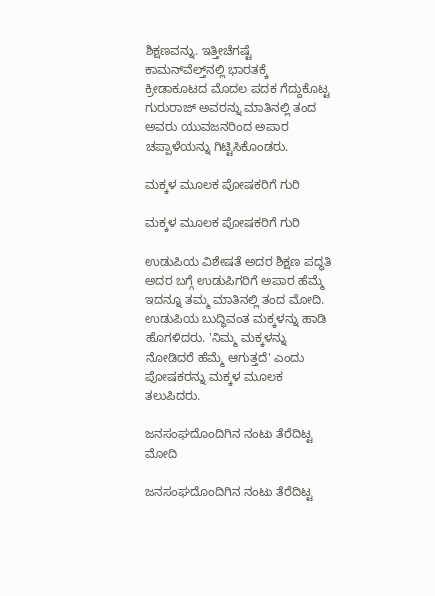ಶಿಕ್ಷಣವನ್ನು. ಇತ್ತೀಚೆಗಷ್ಟೆ ಕಾಮನ್‌ವೆಲ್ತ್‌ನಲ್ಲಿ ಭಾರತಕ್ಕೆ ಕ್ರೀಡಾಕೂಟದ ಮೊದಲ ಪದಕ ಗೆದ್ದುಕೊಟ್ಟ ಗುರುರಾಜ್‌ ಅವರನ್ನು ಮಾತಿನಲ್ಲಿ ತಂದ ಅವರು ಯುವಜನರಿಂದ ಅಪಾರ ಚಪ್ಪಾಳೆಯನ್ನು ಗಿಟ್ಟಿಸಿಕೊಂಡರು.

ಮಕ್ಕಳ ಮೂಲಕ ಪೋಷಕರಿಗೆ ಗುರಿ

ಮಕ್ಕಳ ಮೂಲಕ ಪೋಷಕರಿಗೆ ಗುರಿ

ಉಡುಪಿಯ ವಿಶೇಷತೆ ಅದರ ಶಿಕ್ಷಣ ಪದ್ಧತಿ ಅದರ ಬಗ್ಗೆ ಉಡುಪಿಗರಿಗೆ ಅಪಾರ ಹೆಮ್ಮೆ ಇದನ್ನೂ ತಮ್ಮ ಮಾತಿನಲ್ಲಿ ತಂದ ಮೋದಿ. ಉಡುಪಿಯ ಬುದ್ಧಿವಂತ ಮಕ್ಕಳನ್ನು ಹಾಡಿ ಹೊಗಳಿದರು. 'ನಿಮ್ಮ ಮಕ್ಕಳನ್ನು ನೋಡಿದರೆ ಹೆಮ್ಮೆ ಆಗುತ್ತದೆ' ಎಂದು ಪೋಷಕರನ್ನು ಮಕ್ಕಳ ಮೂಲಕ ತಲುಪಿದರು.

ಜನಸಂಘದೊಂದಿಗಿನ ನಂಟು ತೆರೆದಿಟ್ಟ ಮೋದಿ

ಜನಸಂಘದೊಂದಿಗಿನ ನಂಟು ತೆರೆದಿಟ್ಟ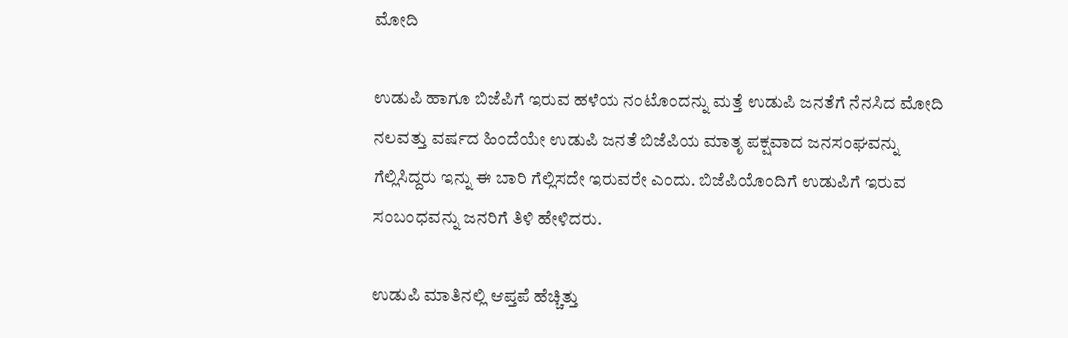ಮೋದಿ

ಉಡುಪಿ ಹಾಗೂ ಬಿಜೆಪಿಗೆ ಇರುವ ಹಳೆಯ ನಂಟೊಂದನ್ನು ಮತ್ತೆ ಉಡುಪಿ ಜನತೆಗೆ ನೆನಸಿದ ಮೋದಿ ನಲವತ್ತು ವರ್ಷದ ಹಿಂದೆಯೇ ಉಡುಪಿ ಜನತೆ ಬಿಜೆಪಿಯ ಮಾತೃ ಪಕ್ಷವಾದ ಜನಸಂಘವನ್ನು ಗೆಲ್ಲಿಸಿದ್ದರು ಇನ್ನು ಈ ಬಾರಿ ಗೆಲ್ಲಿಸದೇ ಇರುವರೇ ಎಂದು. ಬಿಜೆಪಿಯೊಂದಿಗೆ ಉಡುಪಿಗೆ ಇರುವ ಸಂಬಂಧವನ್ನು ಜನರಿಗೆ ತಿಳಿ ಹೇಳಿದರು.

ಉಡುಪಿ ಮಾತಿನಲ್ಲಿ ಆಪ್ತಪೆ ಹೆಚ್ಚಿತ್ತು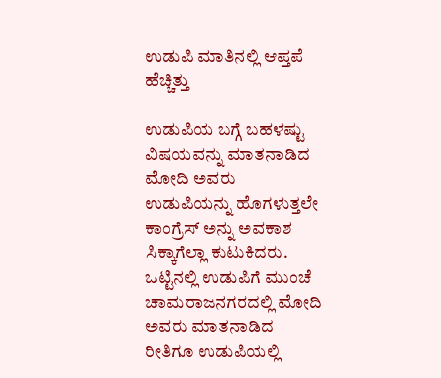ಉಡುಪಿ ಮಾತಿನಲ್ಲಿ ಆಪ್ತಪೆ ಹೆಚ್ಚಿತ್ತು

ಉಡುಪಿಯ ಬಗ್ಗೆ ಬಹಳಷ್ಟು ವಿಷಯವನ್ನು ಮಾತನಾಡಿದ ಮೋದಿ ಅವರು ಉಡುಪಿಯನ್ನು ಹೊಗಳುತ್ತಲೇ ಕಾಂಗ್ರೆಸ್‌ ಅನ್ನು ಅವಕಾಶ ಸಿಕ್ಕಾಗೆಲ್ಲಾ ಕುಟುಕಿದರು. ಒಟ್ಟಿನಲ್ಲಿ ಉಡುಪಿಗೆ ಮುಂಚೆ ಚಾಮರಾಜನಗರದಲ್ಲಿ ಮೋದಿ ಅವರು ಮಾತನಾಡಿದ ರೀತಿಗೂ ಉಡುಪಿಯಲ್ಲಿ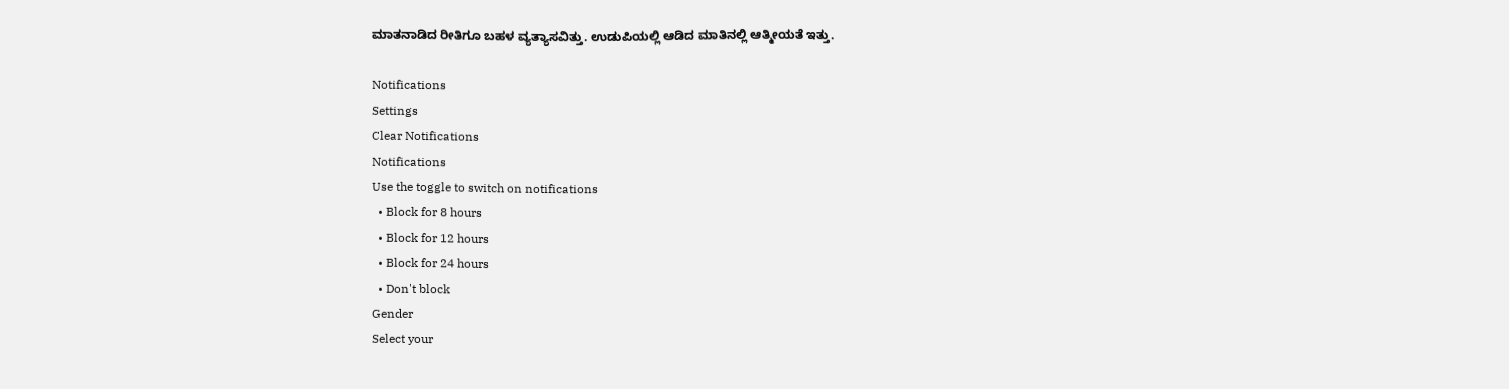ಮಾತನಾಡಿದ ರೀತಿಗೂ ಬಹಳ ವ್ಯತ್ಯಾಸವಿತ್ತು. ಉಡುಪಿಯಲ್ಲಿ ಆಡಿದ ಮಾತಿನಲ್ಲಿ ಆತ್ಮೀಯತೆ ಇತ್ತು.

Notifications
Settings
Clear Notifications
Notifications
Use the toggle to switch on notifications
  • Block for 8 hours
  • Block for 12 hours
  • Block for 24 hours
  • Don't block
Gender
Select your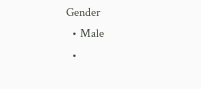Gender
  • Male
  •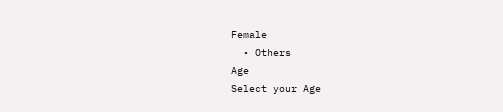Female
  • Others
Age
Select your Age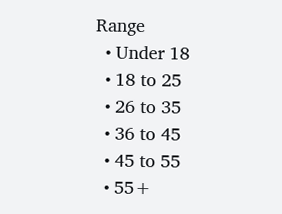Range
  • Under 18
  • 18 to 25
  • 26 to 35
  • 36 to 45
  • 45 to 55
  • 55+